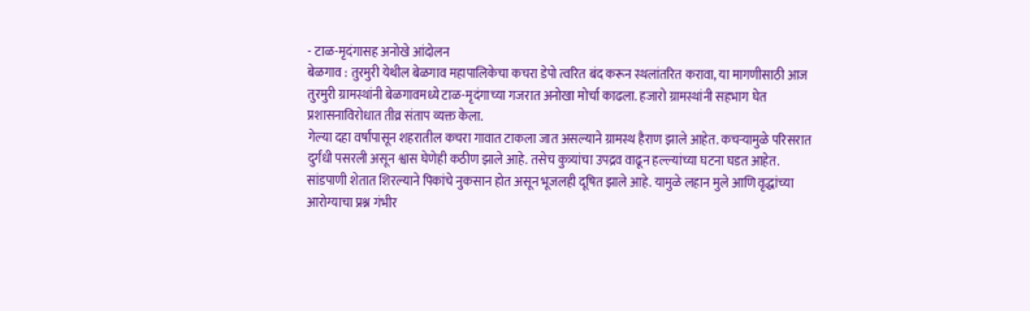- टाळ-मृदंगासह अनोखे आंदोलन
बेळगाव : तुरमुरी येथील बेळगाव महापालिकेचा कचरा डेपो त्वरित बंद करून स्थलांतरित करावा, या मागणीसाठी आज तुरमुरी ग्रामस्थांनी बेळगावमध्ये टाळ-मृदंगाच्या गजरात अनोखा मोर्चा काढला. हजारो ग्रामस्थांनी सहभाग घेत प्रशासनाविरोधात तीव्र संताप व्यक्त केला.
गेल्या दहा वर्षांपासून शहरातील कचरा गावात टाकला जात असल्याने ग्रामस्थ हैराण झाले आहेत. कचऱ्यामुळे परिसरात दुर्गंधी पसरली असून श्वास घेणेही कठीण झाले आहे. तसेच कुत्र्यांचा उपद्रव वाढून हल्ल्यांच्या घटना घडत आहेत. सांडपाणी शेतात शिरल्याने पिकांचे नुकसान होत असून भूजलही दूषित झाले आहे. यामुळे लहान मुले आणि वृद्धांच्या आरोग्याचा प्रश्न गंभीर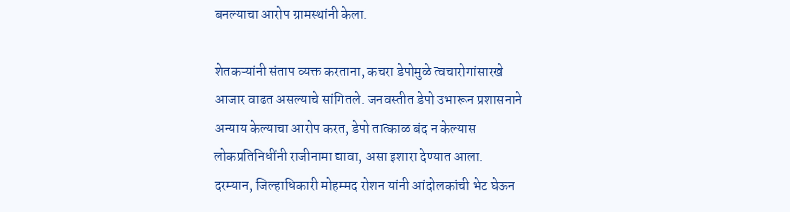बनल्याचा आरोप ग्रामस्थांनी केला.

शेतकऱ्यांनी संताप व्यक्त करताना, कचरा डेपोमुळे त्वचारोगांसारखे आजार वाढत असल्याचे सांगितले. जनवस्तीत डेपो उभारून प्रशासनाने अन्याय केल्याचा आरोप करत, डेपो तात्काळ बंद न केल्यास लोकप्रतिनिधींनी राजीनामा द्यावा, असा इशारा देण्यात आला.
दरम्यान, जिल्हाधिकारी मोहम्मद रोशन यांनी आंदोलकांची भेट घेऊन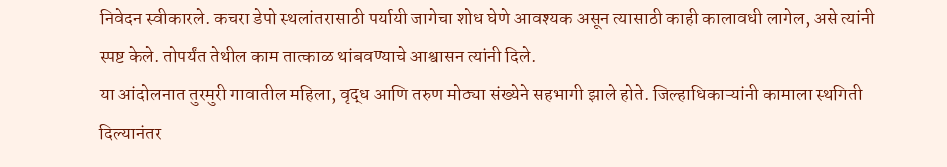निवेदन स्वीकारले. कचरा डेपो स्थलांतरासाठी पर्यायी जागेचा शोध घेणे आवश्यक असून त्यासाठी काही कालावधी लागेल, असे त्यांनी स्पष्ट केले. तोपर्यंत तेथील काम तात्काळ थांबवण्याचे आश्वासन त्यांनी दिले.
या आंदोलनात तुरमुरी गावातील महिला, वृद्ध आणि तरुण मोठ्या संख्येने सहभागी झाले होते. जिल्हाधिकाऱ्यांनी कामाला स्थगिती दिल्यानंतर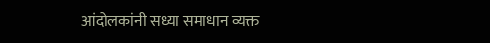आंदोलकांनी सध्या समाधान व्यक्त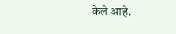केले आहे.